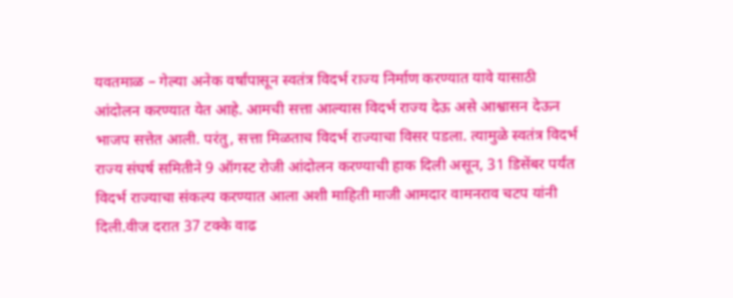यवतमाळ – गेल्या अनेक वर्षांपासून स्वतंत्र विदर्भ राज्य निर्माण करण्यात यावे यासाठी आंदोलन करण्यात येत आहे. आमची सत्ता आल्यास विदर्भ राज्य देऊ असे आश्वासन देऊन भाजप सत्तेत आली. परंतु, सत्ता मिळताच विदर्भ राज्याचा विसर पडला. त्यामुळे स्वतंत्र विदर्भ राज्य संघर्ष समितीने 9 ऑगस्ट रोजी आंदोलन करण्याची हाक दिली असून, 31 डिसेंबर पर्यंत विदर्भ राज्याचा संकल्प करण्यात आला अशी माहिती माजी आमदार वामनराव चटप यांनी दिली.वीज दरात 37 टक्के वाढ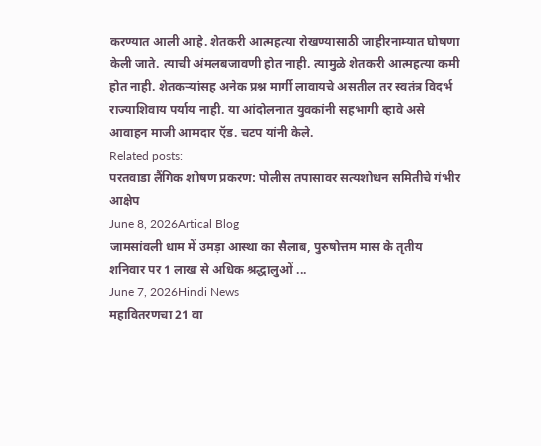करण्यात आली आहे. शेतकरी आत्महत्या रोखण्यासाठी जाहीरनाम्यात घोषणा केली जाते. त्याची अंमलबजावणी होत नाही. त्यामुळे शेतकरी आत्महत्या कमी होत नाही. शेतकऱ्यांसह अनेक प्रश्न मार्गी लावायचे असतील तर स्वतंत्र विदर्भ राज्याशिवाय पर्याय नाही. या आंदोलनात युवकांनी सहभागी व्हावे असे आवाहन माजी आमदार ऍड. चटप यांनी केले.
Related posts:
परतवाडा लैंगिक शोषण प्रकरण: पोलीस तपासावर सत्यशोधन समितीचे गंभीर आक्षेप
June 8, 2026Artical Blog
जामसांवली धाम में उमड़ा आस्था का सैलाब, पुरुषोत्तम मास के तृतीय शनिवार पर 1 लाख से अधिक श्रद्धालुओं ...
June 7, 2026Hindi News
महावितरणचा 21 वा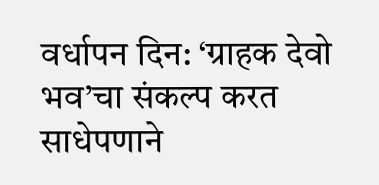वर्धापन दिन: ‘ग्राहक देवो भव’चा संकल्प करत साधेपणाने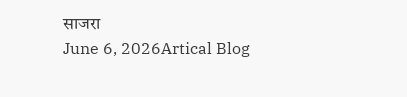साजरा
June 6, 2026Artical Blog